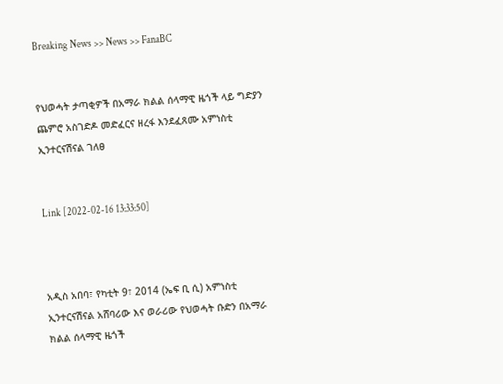Breaking News >> News >> FanaBC


የህወሓት ታጣቂዎች በአማራ ክልል ሰላማዊ ዜጎች ላይ ግድያን ጨምሮ አስገድዶ መድፈርና ዘረፋ እንደፈጸሙ አምነስቲ ኢንተርናሽናል ገለፀ


Link [2022-02-16 13:33:50]



አዲስ አበባ፣ የካቲት 9፣ 2014 (ኤፍ ቢ ሲ) አምነስቲ ኢንተርናሽናል አሸባሪው እና ወራሪው የህወሓት ቡድን በአማራ ክልል ሰላማዊ ዜጎች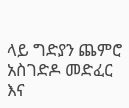ላይ ግድያን ጨምሮ አስገድዶ መድፈር እና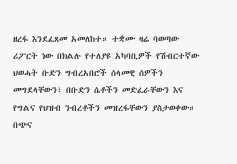ዘረፋ እንደፈጸመ አመለከተ። ተቋሙ ዛሬ ባወጣው ሪፖርት ነው በክልሉ የተለያዩ አካባቢዎች የሽብርተኛው ህወሓት ቡድን ግብረአበሮች ሰላመዊ ሰዎችን መግደላቸውን፣ በቡድን ሴቶችን መድፈራቸውን እና የግልና የህዝብ ንብረቶችን መዝረፋቸውን ያስታወቀው። በጭና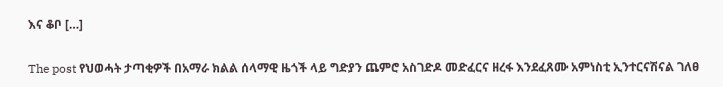እና ቆቦ […]

The post የህወሓት ታጣቂዎች በአማራ ክልል ሰላማዊ ዜጎች ላይ ግድያን ጨምሮ አስገድዶ መድፈርና ዘረፋ እንደፈጸሙ አምነስቲ ኢንተርናሽናል ገለፀ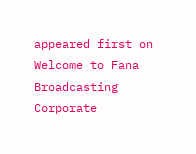appeared first on Welcome to Fana Broadcasting Corporate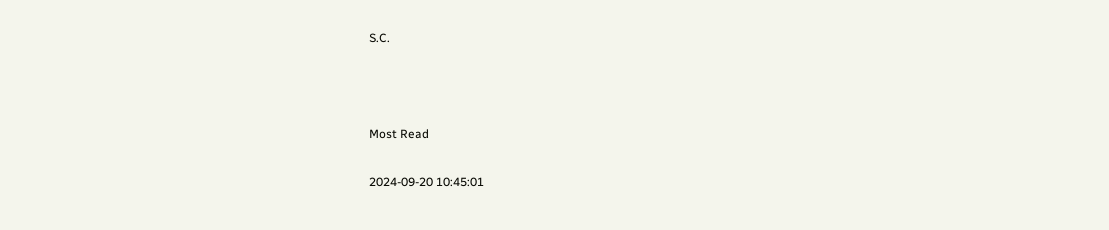S.C.



Most Read

2024-09-20 10:45:01